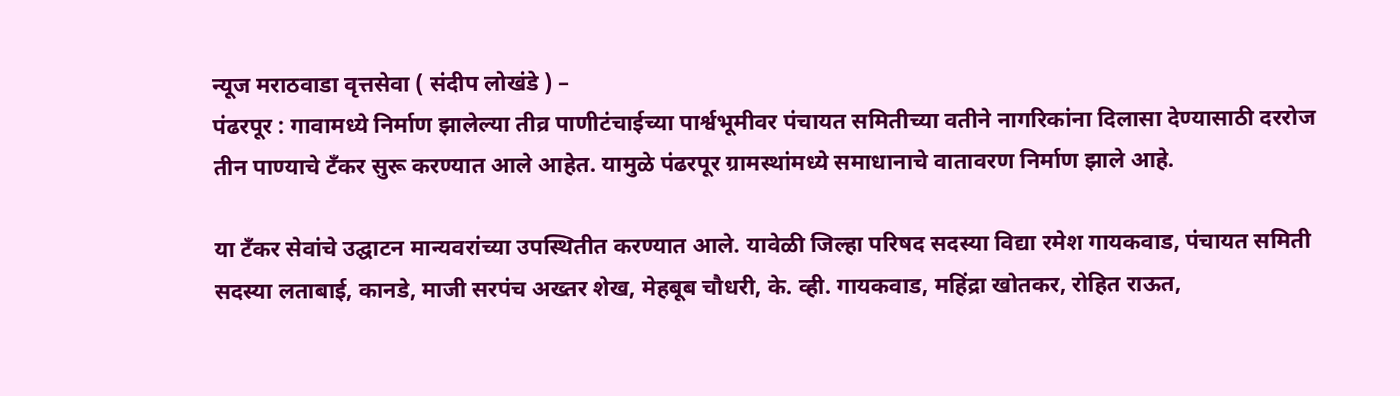न्यूज मराठवाडा वृत्तसेवा ( संदीप लोखंडे ) –
पंढरपूर : गावामध्ये निर्माण झालेल्या तीव्र पाणीटंचाईच्या पार्श्वभूमीवर पंचायत समितीच्या वतीने नागरिकांना दिलासा देण्यासाठी दररोज तीन पाण्याचे टँकर सुरू करण्यात आले आहेत. यामुळे पंढरपूर ग्रामस्थांमध्ये समाधानाचे वातावरण निर्माण झाले आहे.

या टँकर सेवांचे उद्घाटन मान्यवरांच्या उपस्थितीत करण्यात आले. यावेळी जिल्हा परिषद सदस्या विद्या रमेश गायकवाड, पंचायत समिती सदस्या लताबाई, कानडे, माजी सरपंच अख्तर शेख, मेहबूब चौधरी, के. व्ही. गायकवाड, महिंद्रा खोतकर, रोहित राऊत,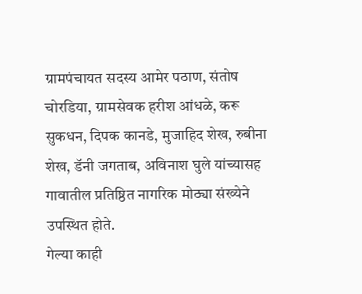ग्रामपंचायत सदस्य आमेर पठाण, संतोष चोरडिया, ग्रामसेवक हरीश आंधळे, करू सुकधन, दिपक कानडे, मुजाहिद शेख, रुबीना शेख, डॅनी जगताब, अविनाश घुले यांच्यासह गावातील प्रतिष्ठित नागरिक मोठ्या संख्येने उपस्थित होते.
गेल्या काही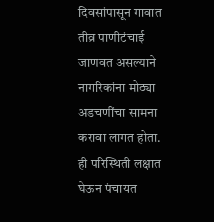दिवसांपासून गावात तीव्र पाणीटंचाई जाणवत असल्याने नागरिकांना मोठ्या अडचणींचा सामना करावा लागत होता. ही परिस्थिती लक्षात घेऊन पंचायत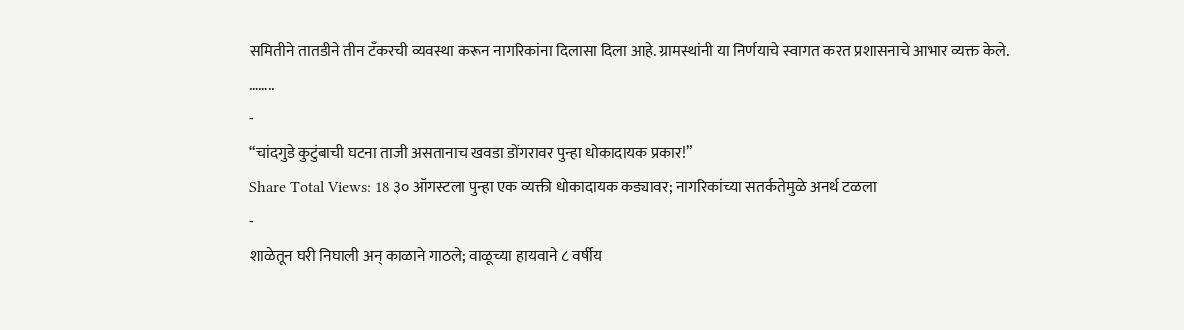समितीने तातडीने तीन टँकरची व्यवस्था करून नागरिकांना दिलासा दिला आहे. ग्रामस्थांनी या निर्णयाचे स्वागत करत प्रशासनाचे आभार व्यक्त केले.
……..
-
“चांदगुडे कुटुंबाची घटना ताजी असतानाच खवडा डोंगरावर पुन्हा धोकादायक प्रकार!”
Share Total Views: 18 ३० ऑगस्टला पुन्हा एक व्यक्ती धोकादायक कड्यावर; नागरिकांच्या सतर्कतेमुळे अनर्थ टळला
-
शाळेतून घरी निघाली अन् काळाने गाठले; वाळूच्या हायवाने ८ वर्षीय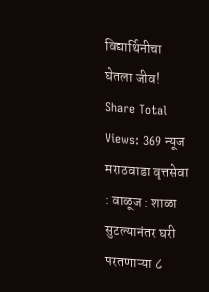विद्यार्थिनीचा घेतला जीव!
Share Total Views: 369 न्यूज मराठवाडा वृत्तसेवा : वाळूज : शाळा सुटल्यानंतर घरी परतणाऱ्या ८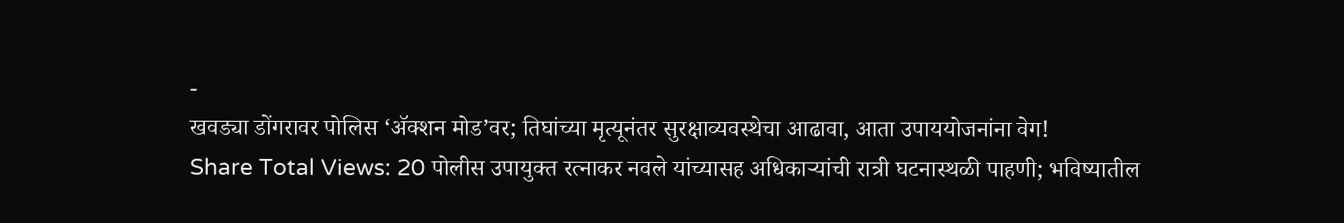-
खवड्या डोंगरावर पोलिस ‘ॲक्शन मोड’वर; तिघांच्या मृत्यूनंतर सुरक्षाव्यवस्थेचा आढावा, आता उपाययोजनांना वेग!
Share Total Views: 20 पोलीस उपायुक्त रत्नाकर नवले यांच्यासह अधिकाऱ्यांची रात्री घटनास्थळी पाहणी; भविष्यातील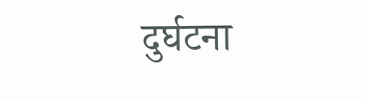दुर्घटना